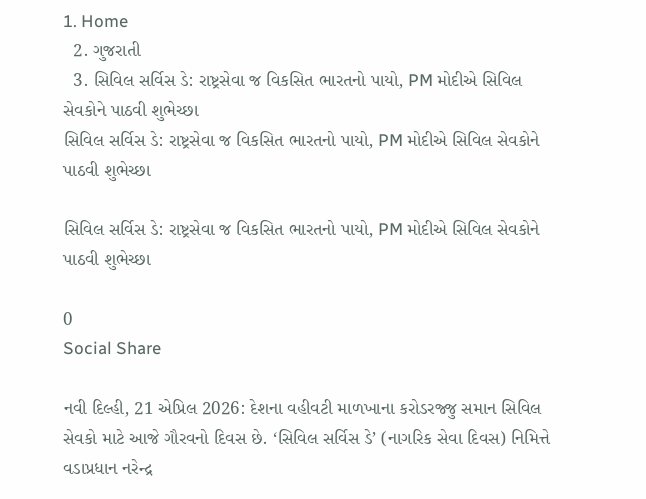1. Home
  2. ગુજરાતી
  3. સિવિલ સર્વિસ ડે: રાષ્ટ્રસેવા જ વિકસિત ભારતનો પાયો, PM મોદીએ સિવિલ સેવકોને પાઠવી શુભેચ્છા
સિવિલ સર્વિસ ડે: રાષ્ટ્રસેવા જ વિકસિત ભારતનો પાયો, PM મોદીએ સિવિલ સેવકોને પાઠવી શુભેચ્છા

સિવિલ સર્વિસ ડે: રાષ્ટ્રસેવા જ વિકસિત ભારતનો પાયો, PM મોદીએ સિવિલ સેવકોને પાઠવી શુભેચ્છા

0
Social Share

નવી દિલ્હી, 21 એપ્રિલ 2026: દેશના વહીવટી માળખાના કરોડરજ્જુ સમાન સિવિલ સેવકો માટે આજે ગૌરવનો દિવસ છે. ‘સિવિલ સર્વિસ ડે’ (નાગરિક સેવા દિવસ) નિમિત્તે વડાપ્રધાન નરેન્દ્ર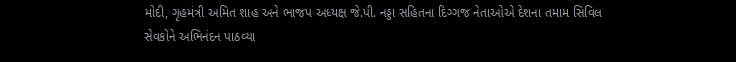મોદી, ગૃહમંત્રી અમિત શાહ અને ભાજપ અધ્યક્ષ જે.પી. નડ્ડા સહિતના દિગ્ગજ નેતાઓએ દેશના તમામ સિવિલ સેવકોને અભિનંદન પાઠવ્યા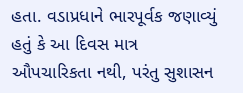હતા. વડાપ્રધાને ભારપૂર્વક જણાવ્યું હતું કે આ દિવસ માત્ર ઔપચારિકતા નથી, પરંતુ સુશાસન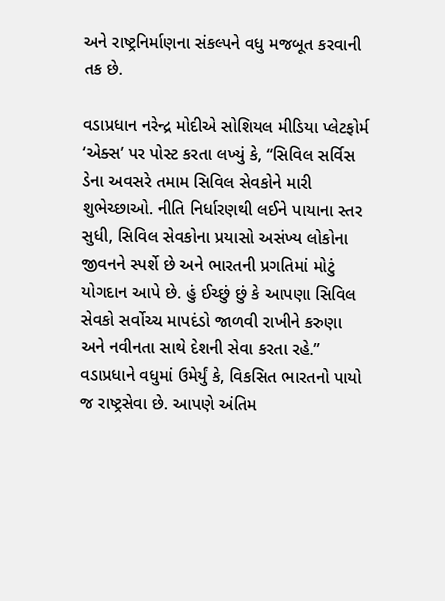અને રાષ્ટ્રનિર્માણના સંકલ્પને વધુ મજબૂત કરવાની તક છે.

વડાપ્રધાન નરેન્દ્ર મોદીએ સોશિયલ મીડિયા પ્લેટફોર્મ ‘એક્સ’ પર પોસ્ટ કરતા લખ્યું કે, “સિવિલ સર્વિસ ડેના અવસરે તમામ સિવિલ સેવકોને મારી શુભેચ્છાઓ. નીતિ નિર્ધારણથી લઈને પાયાના સ્તર સુધી, સિવિલ સેવકોના પ્રયાસો અસંખ્ય લોકોના જીવનને સ્પર્શે છે અને ભારતની પ્રગતિમાં મોટું યોગદાન આપે છે. હું ઈચ્છું છું કે આપણા સિવિલ સેવકો સર્વોચ્ચ માપદંડો જાળવી રાખીને કરુણા અને નવીનતા સાથે દેશની સેવા કરતા રહે.” વડાપ્રધાને વધુમાં ઉમેર્યું કે, વિકસિત ભારતનો પાયો જ રાષ્ટ્રસેવા છે. આપણે અંતિમ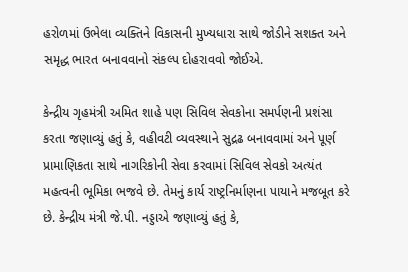હરોળમાં ઉભેલા વ્યક્તિને વિકાસની મુખ્યધારા સાથે જોડીને સશક્ત અને સમૃદ્ધ ભારત બનાવવાનો સંકલ્પ દોહરાવવો જોઈએ.

કેન્દ્રીય ગૃહમંત્રી અમિત શાહે પણ સિવિલ સેવકોના સમર્પણની પ્રશંસા કરતા જણાવ્યું હતું કે, વહીવટી વ્યવસ્થાને સુદ્રઢ બનાવવામાં અને પૂર્ણ પ્રામાણિકતા સાથે નાગરિકોની સેવા કરવામાં સિવિલ સેવકો અત્યંત મહત્વની ભૂમિકા ભજવે છે. તેમનું કાર્ય રાષ્ટ્રનિર્માણના પાયાને મજબૂત કરે છે. કેન્દ્રીય મંત્રી જે.પી. નડ્ડાએ જણાવ્યું હતું કે,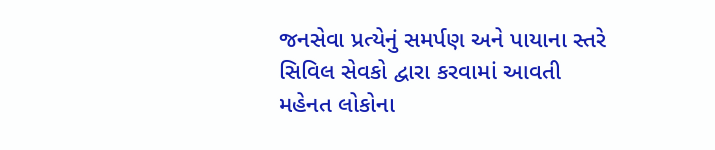જનસેવા પ્રત્યેનું સમર્પણ અને પાયાના સ્તરે સિવિલ સેવકો દ્વારા કરવામાં આવતી મહેનત લોકોના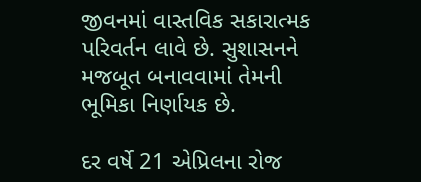જીવનમાં વાસ્તવિક સકારાત્મક પરિવર્તન લાવે છે. સુશાસનને મજબૂત બનાવવામાં તેમની ભૂમિકા નિર્ણાયક છે.

દર વર્ષે 21 એપ્રિલના રોજ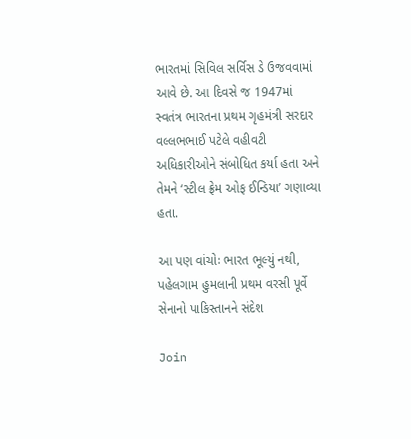ભારતમાં સિવિલ સર્વિસ ડે ઉજવવામાં આવે છે. આ દિવસે જ 1947માં સ્વતંત્ર ભારતના પ્રથમ ગૃહમંત્રી સરદાર વલ્લભભાઈ પટેલે વહીવટી અધિકારીઓને સંબોધિત કર્યા હતા અને તેમને ‘સ્ટીલ ફ્રેમ ઓફ ઈન્ડિયા’ ગણાવ્યા હતા.

આ પણ વાંચોઃ ભારત ભૂલ્યું નથી, પહેલગામ હુમલાની પ્રથમ વરસી પૂર્વે સેનાનો પાકિસ્તાનને સંદેશ

Join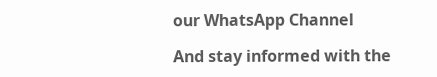our WhatsApp Channel

And stay informed with the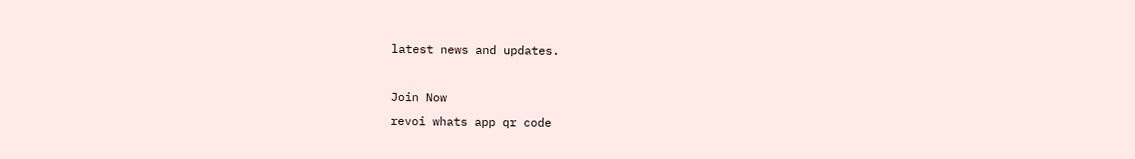latest news and updates.

Join Now
revoi whats app qr code